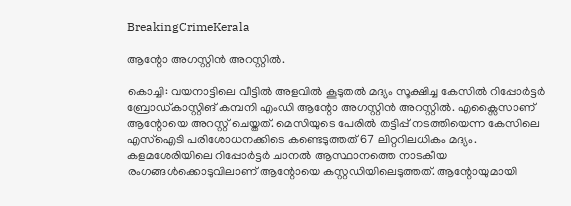BreakingCrimeKerala

ആന്റോ അഗസ്റ്റിൻ അറസ്റ്റിൽ.

കൊച്ചി: വയനാട്ടിലെ വീട്ടിൽ അളവിൽ കൂടുതൽ മദ്യം സൂക്ഷിച്ച കേസിൽ റിപ്പോർട്ടർ ബ്രോഡ്കാസ്റ്റിങ് കമ്പനി എംഡി ആന്റോ അഗസ്റ്റിൻ അറസ്റ്റിൽ. എക്സൈസാണ് ആന്റോയെ അറസ്റ്റ് ചെയ്തത്. മെസിയുടെ പേരിൽ തട്ടിപ്പ് നടത്തിയെന്ന കേസിലെ എസ്ഐടി പരിശോധനക്കിടെ കണ്ടെടുത്തത് 67 ലിറ്ററിലധികം മദ്യം. കളമശേരിയിലെ റിപ്പോർട്ടർ ചാനൽ ആസ്ഥാനത്തെ നാടകീയ രംഗങ്ങൾക്കൊടുവിലാണ് ആന്റോയെ കസ്റ്റഡിയിലെടുത്തത്. ആന്റോയുമായി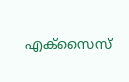എക്സൈസ്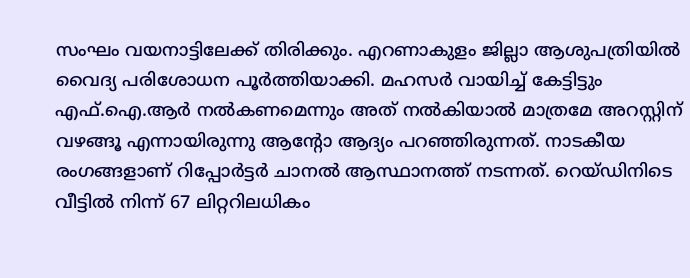സംഘം വയനാട്ടിലേക്ക് തിരിക്കും. എറണാകുളം ജില്ലാ ആശുപത്രിയിൽ വൈദ്യ പരിശോധന പൂർത്തിയാക്കി. മഹസർ വായിച്ച് കേട്ടിട്ടും എഫ്.ഐ.ആർ നൽകണമെന്നും അത് നൽകിയാൽ മാത്രമേ അറസ്റ്റിന് വഴങ്ങൂ എന്നായിരുന്നു ആന്റോ ആദ്യം പറഞ്ഞിരുന്നത്. നാടകീയ രംഗങ്ങളാണ് റിപ്പോർട്ടർ ചാനൽ ആസ്ഥാനത്ത് നടന്നത്. റെയ്‌ഡിനിടെ വീട്ടിൽ നിന്ന് 67 ലിറ്ററിലധികം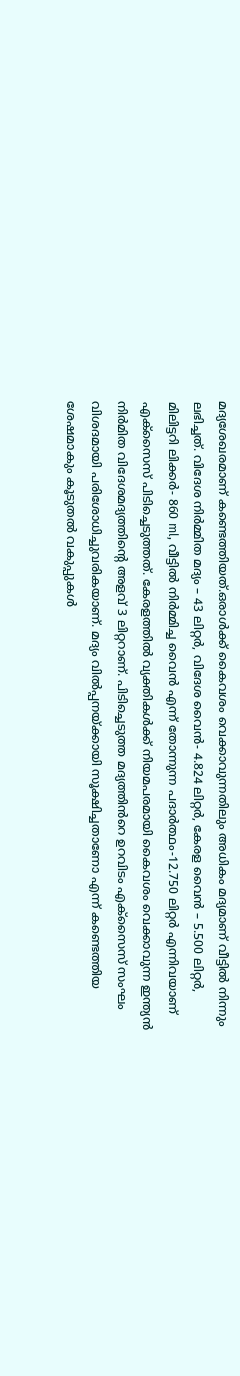മദ്യശേഖരമാണ് കണ്ടെത്തിയത്.ഒരാൾക്ക് കൈവശം വെക്കാവുന്നതിലും അധികം മദ്യമാണ് വീട്ടിൽ നിന്നും ലഭിച്ചത്. വിദേശ നിർമ്മിത മദ്യം – 43 ലിറ്റർ, വിദേശ വൈൻ- 4.824 ലിറ്റർ, കേരള വൈൻ – 5.500 ലിറ്റർ, മിലിട്ടറി ലിക്കർ- 860 ml, വീട്ടിൽ നിർമ്മിച്ച വൈൻ എന്ന് തോന്നുന്ന പദാർത്ഥം-12.750 ലിറ്റർ എന്നിവയാണ് എക്‌സൈസ് പിടിച്ചെടുത്തത്. കേരളത്തിൽ വ്യക്തികൾക്ക് നിയമപരമായി കൈവശം വെക്കാവുന്ന ഇന്ത്യൻ നിർമിത വിദേശമദ്യത്തിന്റെ അളവ് 3 ലിറ്ററാണ്. പിടിച്ചെടുത്ത മദ്യത്തിൻറെ ഉറവിടം എക്സൈസ് സംഘം വിശദമായി പരിശോധിച്ചുവരികയാണ്. മദ്യം വിൽപ്പനയ്ക്കായി സൂക്ഷിച്ചതാണോ എന്ന് കണ്ടെത്തിയ ശേഷമാകും കൂടുതൽ വകുപ്പുകൾ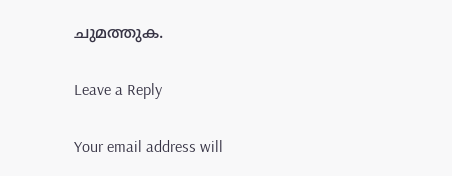ചുമത്തുക.

Leave a Reply

Your email address will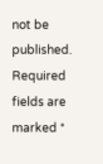not be published. Required fields are marked *